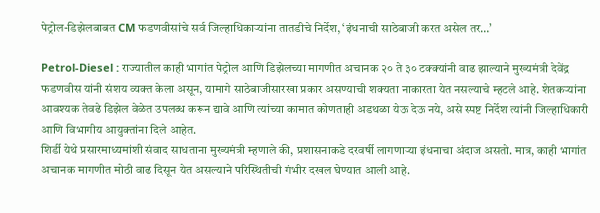पेट्रोल-डिझेलबाबत CM फडणवीसांचे सर्व जिल्हाधिकाऱ्यांना तातडीचे निर्देश, ‘इंधनाची साठेबाजी करत असेल तर…’

Petrol-Diesel : राज्यातील काही भागांत पेट्रोल आणि डिझेलच्या मागणीत अचानक २० ते ३० टक्क्यांनी वाढ झाल्याने मुख्यमंत्री देवेंद्र फडणवीस यांनी संशय व्यक्त केला असून, यामागे साठेबाजीसारखा प्रकार असण्याची शक्यता नाकारता येत नसल्याचे म्हटले आहे. शेतकऱ्यांना आवश्यक तेवढे डिझेल वेळेत उपलब्ध करून द्यावे आणि त्यांच्या कामात कोणताही अडथळा येऊ देऊ नये, असे स्पष्ट निर्देश त्यांनी जिल्हाधिकारी आणि विभागीय आयुक्तांना दिले आहेत.
शिर्डी येथे प्रसारमाध्यमांशी संवाद साधताना मुख्यमंत्री म्हणाले की, प्रशासनाकडे दरवर्षी लागणाऱ्या इंधनाचा अंदाज असतो. मात्र, काही भागांत अचानक मागणीत मोठी वाढ दिसून येत असल्याने परिस्थितीची गंभीर दखल घेण्यात आली आहे.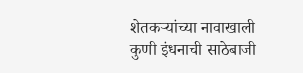शेतकऱ्यांच्या नावाखाली कुणी इंधनाची साठेबाजी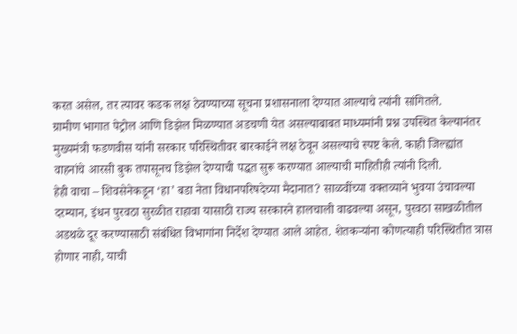करत असेल, तर त्यावर कडक लक्ष ठेवण्याच्या सूचना प्रशासनाला देण्यात आल्याचे त्यांनी सांगितले.
ग्रामीण भागात पेट्रोल आणि डिझेल मिळण्यात अडचणी येत असल्याबाबत माध्यमांनी प्रश्न उपस्थित केल्यानंतर मुख्यमंत्री फडणवीस यांनी सरकार परिस्थितीवर बारकाईने लक्ष ठेवून असल्याचे स्पष्ट केले. काही जिल्ह्यांत वाहनांचे आरसी बुक तपासूनच डिझेल देण्याची पद्धत सुरू करण्यात आल्याची माहितीही त्यांनी दिली.
हेही वाचा – शिवसेनेकडून ‘हा’ बडा नेता विधानपरिषदेच्या मैदानात? साळवींच्या वक्तव्याने भुवया उंचावल्या
दरम्यान, इंधन पुरवठा सुरळीत राहावा यासाठी राज्य सरकारने हालचाली वाढवल्या असून, पुरवठा साखळीतील अडथळे दूर करण्यासाठी संबंधित विभागांना निर्देश देण्यात आले आहेत. शेतकऱ्यांना कोणत्याही परिस्थितीत त्रास होणार नाही, याची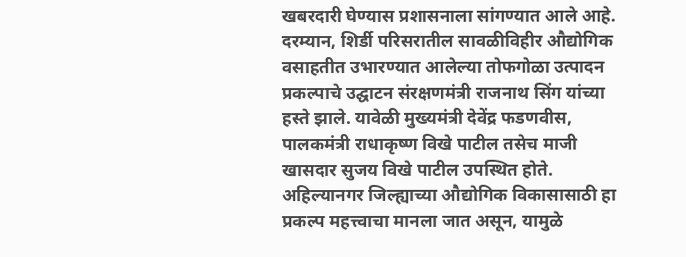खबरदारी घेण्यास प्रशासनाला सांगण्यात आले आहे.
दरम्यान, शिर्डी परिसरातील सावळीविहीर औद्योगिक वसाहतीत उभारण्यात आलेल्या तोफगोळा उत्पादन प्रकल्पाचे उद्घाटन संरक्षणमंत्री राजनाथ सिंग यांच्या हस्ते झाले. यावेळी मुख्यमंत्री देवेंद्र फडणवीस, पालकमंत्री राधाकृष्ण विखे पाटील तसेच माजी खासदार सुजय विखे पाटील उपस्थित होते.
अहिल्यानगर जिल्ह्याच्या औद्योगिक विकासासाठी हा प्रकल्प महत्त्वाचा मानला जात असून, यामुळे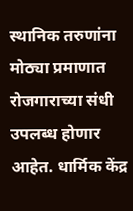स्थानिक तरुणांना मोठ्या प्रमाणात रोजगाराच्या संधी उपलब्ध होणार आहेत. धार्मिक केंद्र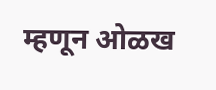म्हणून ओळख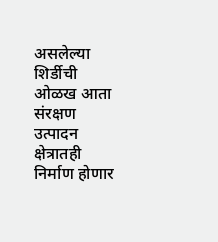असलेल्या शिर्डीची ओळख आता संरक्षण उत्पादन क्षेत्रातही निर्माण होणार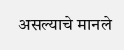असल्याचे मानले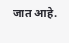जात आहे.